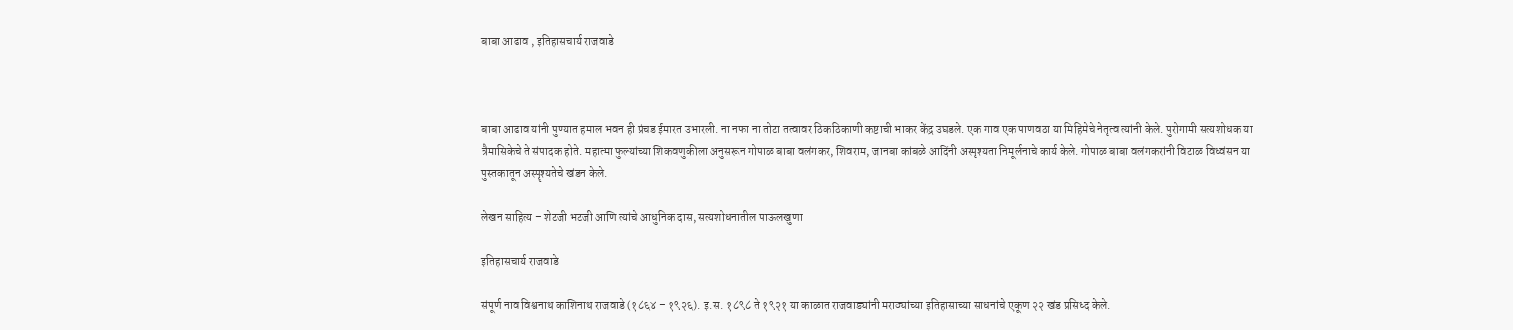बाबा आढाव , इतिहासचार्य राजवाडे



बाबा आढाव यांनी पुण्यात हमाल भवन ही प्रंचड ईमारत उभारली. ना नफा ना तोटा तत्वावर ठिकठिकाणी कष्टाची भाकर केंद्र उघडले. एक गाव एक पाणवठा या मिहिमेचे नेतृत्व त्यांनी केले. पुरोगामी सत्यशोधक या त्रैमासिकेचे ते संपादक होते. महात्मा फुल्यांच्या शिकवणुकीला अनुसरून गोपाळ बाबा वलंगकर, शिवराम, जानबा कांबळे आदिंनी अस्पृश्यता निमूर्लनाचे कार्य केले. गोपाळ बाबा वलंगकरांनी विटाळ विध्वंसन या पुस्तकातून अस्पॄश्यतेचे खंडन केले.

लेखन साहित्य – शेटजी भटजी आणि त्यांचे आधुनिक दास, सत्यशोधनातील पाऊलखुणा

इतिहासचार्य राजवाडे

संपूर्ण नाव विश्वनाथ काशिनाथ राजवाडे (१८६४ – १९२६). इ.स. १८९८ ते १९२१ या काळात राजवाड्यांनी मराठ्यांच्या इतिहासाच्या साधनांचे एकूण २२ खंड प्रसिध्द केले.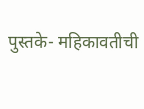पुस्तके- महिकावतीची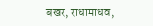बखर, राधामाधव,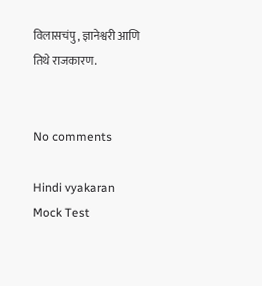विलासचंपु, ज्ञानेश्वरी आणि तिथे राजकारण.


No comments

Hindi vyakaran Mock Test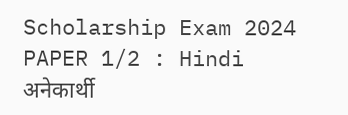Scholarship Exam 2024 PAPER 1/2 : Hindi अनेकार्थी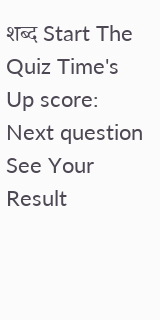शब्द Start The Quiz Time's Up score: Next question See Your Result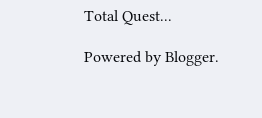Total Quest...

Powered by Blogger.